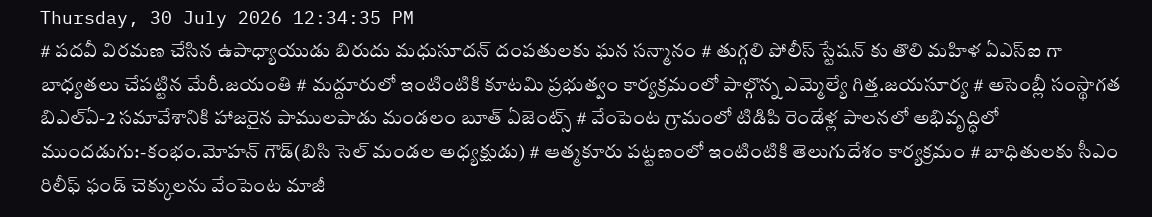Thursday, 30 July 2026 12:34:35 PM
# పదవీ విరమణ చేసిన ఉపాధ్యాయుడు బిరుదు మధుసూదన్ దంపతులకు ఘన సన్మానం # తుగ్గలి పోలీస్ స్టేషన్ కు తొలి మహిళ ఏఎస్ఐ గా బాధ్యతలు చేపట్టిన మేరీ.జయంతి # మద్దూరులో ఇంటింటికి కూటమి ప్రభుత్వం కార్యక్రమంలో పాల్గొన్న ఎమ్మెల్యే గిత్త.జయసూర్య # అసెంబ్లీ సంస్థాగత బిఎల్ఏ-2 సమావేశానికి హాజరైన పాములపాడు మండలం బూత్ ఏజెంట్స్ # వేంపెంట గ్రామంలో టిడిపి రెండేళ్ల పాలనలో అభివృద్ధిలో ముందడుగు:-కంభం.మోహన్ గౌడ్(బిసి సెల్ మండల అధ్యక్షుడు) # ఆత్మకూరు పట్టణంలో ఇంటింటికి తెలుగుదేశం కార్యక్రమం # బాధితులకు సీఎం రిలీఫ్ ఫండ్ చెక్కులను వేంపెంట మాజీ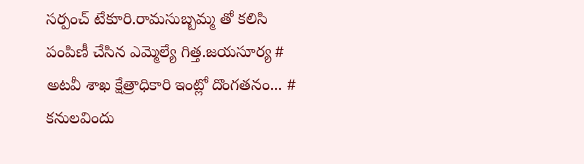సర్పంచ్ టేకూరి.రామసుబ్బమ్మ తో కలిసి పంపిణీ చేసిన ఎమ్మెల్యే గిత్త.జయసూర్య # అటవీ శాఖ క్షేత్రాధికారి ఇంట్లో దొంగతనం... # కనులవిందు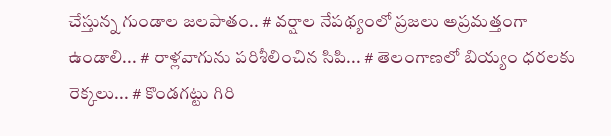చేస్తున్న గుండాల జలపాతం.. # వర్షాల నేపథ్యంలో ప్రజలు అప్రమత్తంగా ఉండాలి... # రాళ్లవాగును పరిశీలించిన సిపి... # తెలంగాణలో బియ్యం ధరలకు రెక్కలు... # కొండగట్టు గిరి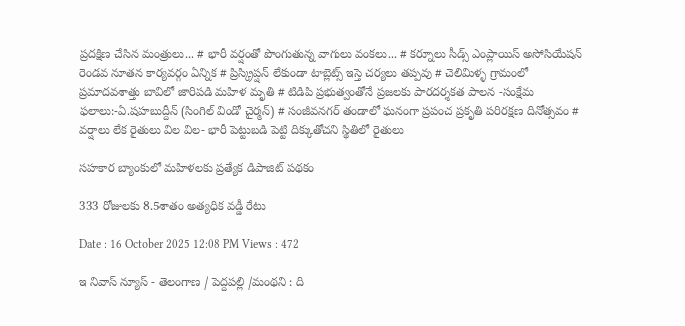ప్రదక్షిణ చేసిన మంత్రులు... # భారీ వర్షంతో పొంగుతున్న వాగులు వంకలు... # కర్నూలు సీడ్స్ ఎంప్లాయిస్ అసోసియేషన్ రెండవ నూతన కార్యవర్గం ఏన్నిక # ప్రిస్క్రిప్షన్ లేకుండా టాబ్లెట్స్ ఇస్తె చర్యలు తప్పవు # చెలిమిళ్ళ గ్రామంలో ప్రమాదవశాత్తు బావిలో జారిపడి మహిళ మృతి # టిడిపి ప్రభుత్వంతోనే ప్రజలకు పారదర్శకత పాలన -సంక్షేమ ఫలాలు:-ఏ.షహబుద్దీన్ (సింగిల్ విండో చైర్మన్) # సంజీవనగర్ తండాలో ఘనంగా ప్రపంచ ప్రకృతి పరిరక్షణ దినోత్సవం # వర్షాలు లేక రైతులు విల విల- భారీ పెట్టుబడి పెట్టి దిక్కుతోచని స్థితిలో రైతులు

సహకార బ్యాంకులో మహిళలకు ప్రత్యేక డిపాజిట్ పథకం

333 రోజులకు 8.5శాతం అత్యధిక వడ్డీ రేటు

Date : 16 October 2025 12:08 PM Views : 472

ఇ నివాస్ న్యూస్ - తెలంగాణ / పెద్దపల్లి /మంథని : ది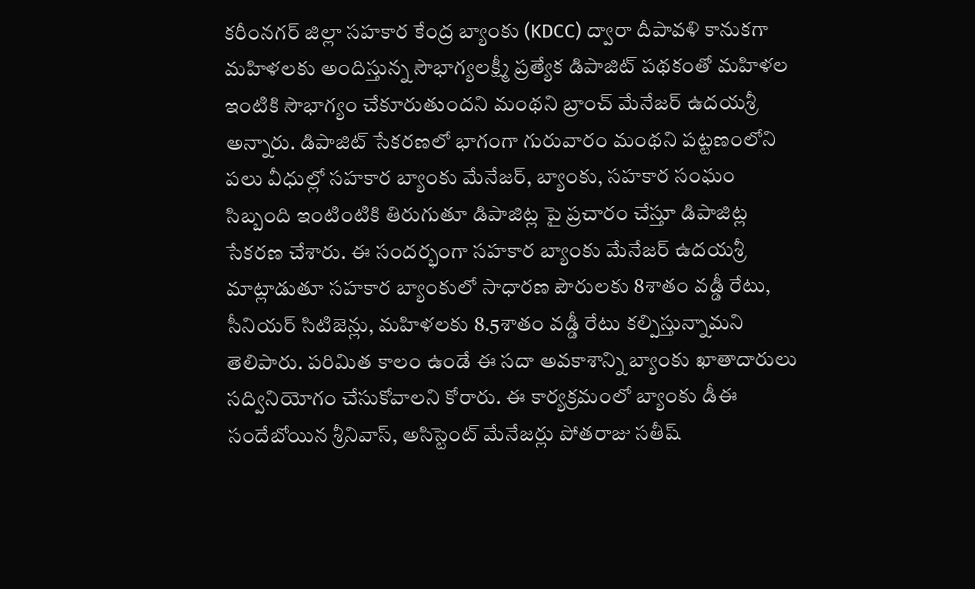కరీంనగర్ జిల్లా సహకార కేంద్ర బ్యాంకు (KDCC) ద్వారా దీపావళి కానుకగా మహిళలకు అందిస్తున్న సౌభాగ్యలక్ష్మీ ప్రత్యేక డిపాజిట్ పథకంతో మహిళల ఇంటికి సౌభాగ్యం చేకూరుతుందని మంథని బ్రాంచ్ మేనేజర్ ఉదయశ్రీ అన్నారు. డిపాజిట్ సేకరణలో భాగంగా గురువారం మంథని పట్టణంలోని పలు వీధుల్లో సహకార బ్యాంకు మేనేజర్, బ్యాంకు, సహకార సంఘం సిబ్బంది ఇంటింటికి తిరుగుతూ డిపాజిట్ల పై ప్రచారం చేస్తూ డిపాజిట్ల సేకరణ చేశారు. ఈ సందర్భంగా సహకార బ్యాంకు మేనేజర్ ఉదయశ్రీ మాట్లాడుతూ సహకార బ్యాంకులో సాధారణ పౌరులకు 8శాతం వడ్డీ రేటు, సీనియర్ సిటిజెన్లు, మహిళలకు 8.5శాతం వడ్డీ రేటు కల్పిస్తున్నామని తెలిపారు. పరిమిత కాలం ఉండే ఈ సదా అవకాశాన్ని బ్యాంకు ఖాతాదారులు సద్వినియోగం చేసుకోవాలని కోరారు. ఈ కార్యక్రమంలో బ్యాంకు డీఈ సందేబోయిన శ్రీనివాస్, అసిస్టెంట్ మేనేజర్లు పోతరాజు సతీష్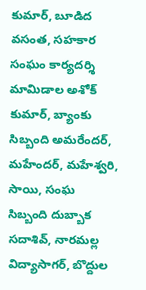కుమార్, బూడిద వసంత, సహకార సంఘం కార్యదర్శి మామిడాల అశోక్ కుమార్, బ్యాంకు సిబ్బంది అమరేందర్, మహేందర్, మహేశ్వరి, సాయి, సంఘ సిబ్బంది దుబ్బాక సదాశివ్, నారమల్ల విద్యాసాగర్, బొద్దుల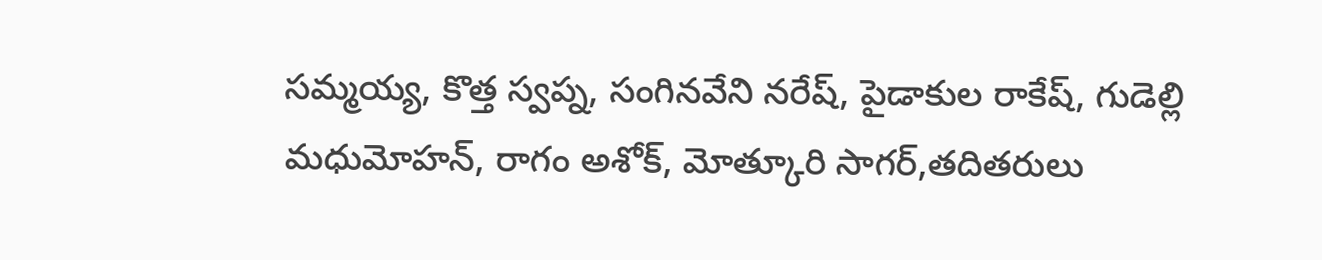సమ్మయ్య, కొత్త స్వప్న, సంగినవేని నరేష్, పైడాకుల రాకేష్, గుడెల్లి మధుమోహన్, రాగం అశోక్, మోత్కూరి సాగర్,తదితరులు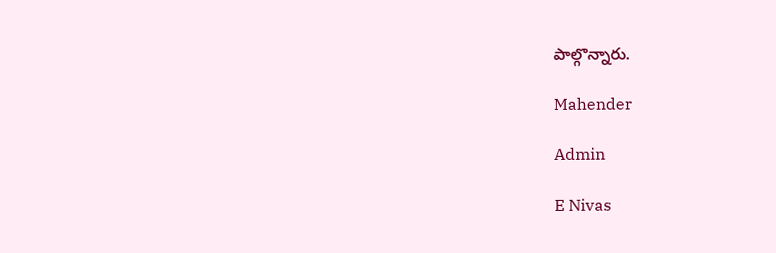పాల్గొన్నారు.

Mahender

Admin

E Nivas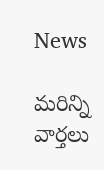News

మరిన్ని వార్తలు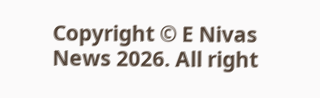Copyright © E Nivas News 2026. All right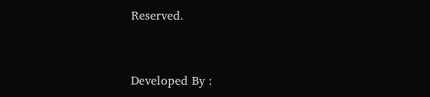Reserved.



Developed By :